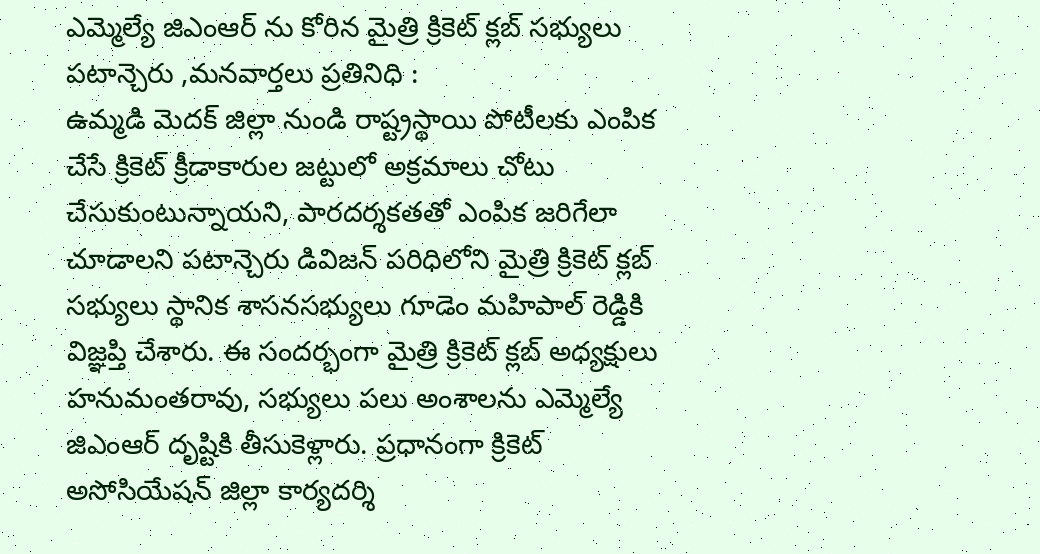ఎమ్మెల్యే జిఎంఆర్ ను కోరిన మైత్రి క్రికెట్ క్లబ్ సభ్యులు
పటాన్చెరు ,మనవార్తలు ప్రతినిధి :
ఉమ్మడి మెదక్ జిల్లా నుండి రాష్ట్రస్థాయి పోటీలకు ఎంపిక చేసే క్రికెట్ క్రీడాకారుల జట్టులో అక్రమాలు చోటు చేసుకుంటున్నాయని, పారదర్శకతతో ఎంపిక జరిగేలా చూడాలని పటాన్చెరు డివిజన్ పరిధిలోని మైత్రి క్రికెట్ క్లబ్ సభ్యులు స్థానిక శాసనసభ్యులు గూడెం మహిపాల్ రెడ్డికి విజ్ఞప్తి చేశారు. ఈ సందర్భంగా మైత్రి క్రికెట్ క్లబ్ అధ్యక్షులు హనుమంతరావు, సభ్యులు పలు అంశాలను ఎమ్మెల్యే జిఎంఆర్ దృష్టికి తీసుకెళ్లారు. ప్రధానంగా క్రికెట్ అసోసియేషన్ జిల్లా కార్యదర్శి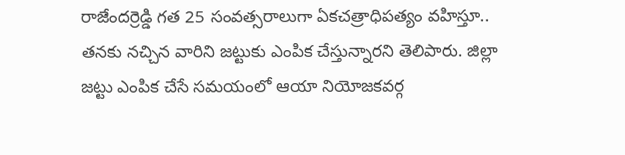రాజేందర్రెడ్డి గత 25 సంవత్సరాలుగా ఏకచత్రాధిపత్యం వహిస్తూ.. తనకు నచ్చిన వారిని జట్టుకు ఎంపిక చేస్తున్నారని తెలిపారు. జిల్లా జట్టు ఎంపిక చేసే సమయంలో ఆయా నియోజకవర్గ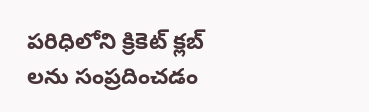పరిధిలోని క్రికెట్ క్లబ్ లను సంప్రదించడం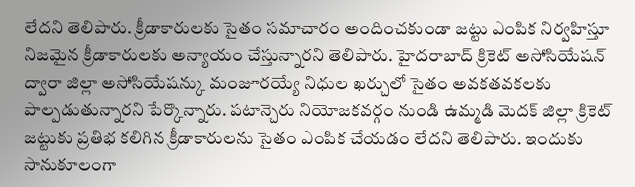లేదని తెలిపారు. క్రీడాకారులకు సైతం సమాచారం అందించకుండా జట్టు ఎంపిక నిర్వహిస్తూ నిజమైన క్రీడాకారులకు అన్యాయం చేస్తున్నారని తెలిపారు. హైదరాబాద్ క్రికెట్ అసోసియేషన్ ద్వారా జిల్లా అసోసియేషన్కు మంజూరయ్యే నిధుల ఖర్చులో సైతం అవకతవకలకు పాల్పడుతున్నారని పేర్కొన్నారు. పటాన్చెరు నియోజకవర్గం నుండి ఉమ్మడి మెదక్ జిల్లా క్రికెట్ జట్టుకు ప్రతిభ కలిగిన క్రీడాకారులను సైతం ఎంపిక చేయడం లేదని తెలిపారు. ఇందుకు సానుకూలంగా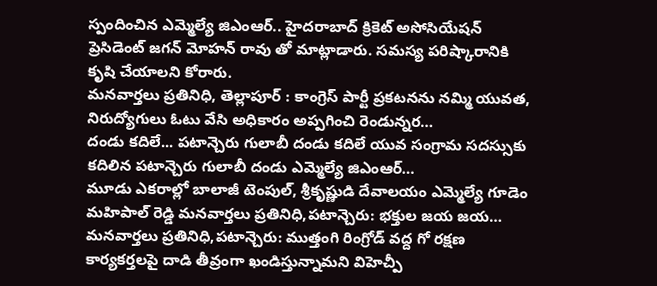స్పందించిన ఎమ్మెల్యే జిఎంఆర్.. హైదరాబాద్ క్రికెట్ అసోసియేషన్ ప్రెసిడెంట్ జగన్ మోహన్ రావు తో మాట్లాడారు. సమస్య పరిష్కారానికి కృషి చేయాలని కోరారు.
మనవార్తలు ప్రతినిధి, తెల్లాపూర్ : కాంగ్రెస్ పార్టీ ప్రకటనను నమ్మి యువత, నిరుద్యోగులు ఓటు వేసి అధికారం అప్పగించి రెండున్నర…
దండు కదిలే... పటాన్చెరు గులాబీ దండు కదిలే యువ సంగ్రామ సదస్సుకు కదిలిన పటాన్చెరు గులాబీ దండు ఎమ్మెల్యే జిఎంఆర్…
మూడు ఎకరాల్లో బాలాజీ టెంపుల్, శ్రీకృష్ణుడి దేవాలయం ఎమ్మెల్యే గూడెం మహిపాల్ రెడ్డి మనవార్తలు ప్రతినిధి,పటాన్చెరు: భక్తుల జయ జయ…
మనవార్తలు ప్రతినిధి,పటాన్చెరు: ముత్తంగి రింగ్రోడ్ వద్ద గో రక్షణ కార్యకర్తలపై దాడి తీవ్రంగా ఖండిస్తున్నామని విహెచ్పీ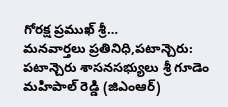గోరక్ష ప్రముఖ్ శ్రీ…
మనవార్తలు ప్రతినిధి,పటాన్చెరు: పటాన్చెరు శాసనసభ్యులు శ్రీ గూడెం మహిపాల్ రెడ్డి (జిఎంఆర్)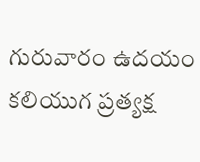గురువారం ఉదయం కలియుగ ప్రత్యక్ష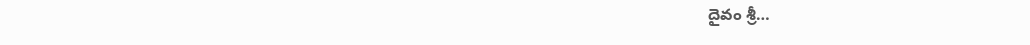దైవం శ్రీ…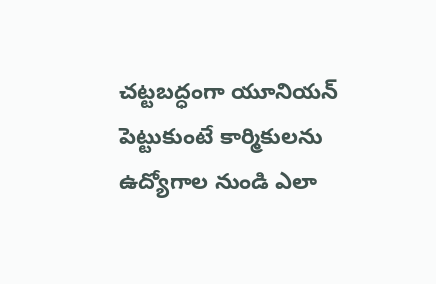చట్టబద్ధంగా యూనియన్ పెట్టుకుంటే కార్మికులను ఉద్యోగాల నుండి ఎలా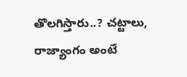తొలగిస్తారు..? చట్టాలు, రాజ్యాంగం అంటే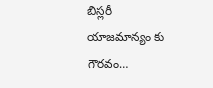బిస్లరీ యాజమాన్యం కు గౌరవం…